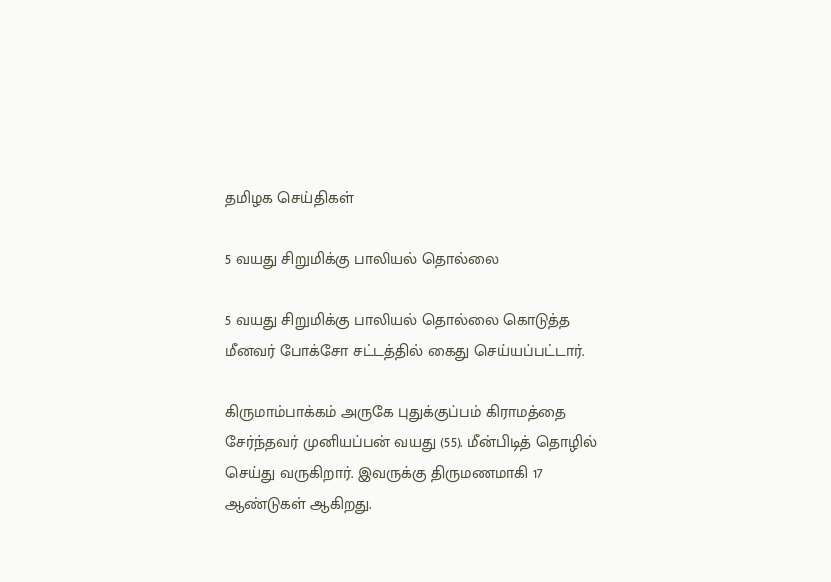தமிழக செய்திகள்

5 வயது சிறுமிக்கு பாலியல் தொல்லை

5 வயது சிறுமிக்கு பாலியல் தொல்லை கொடுத்த மீனவர் போக்சோ சட்டத்தில் கைது செய்யப்பட்டார்.

கிருமாம்பாக்கம் அருகே புதுக்குப்பம் கிராமத்தை சேர்ந்தவர் முனியப்பன் வயது (55). மீன்பிடித் தொழில் செய்து வருகிறார். இவருக்கு திருமணமாகி 17 ஆண்டுகள் ஆகிறது.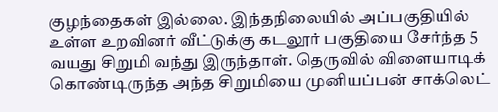குழந்தைகள் இல்லை. இந்தநிலையில் அப்பகுதியில் உள்ள உறவினர் வீட்டுக்கு கடலூர் பகுதியை சேர்ந்த 5 வயது சிறுமி வந்து இருந்தாள். தெருவில் விளையாடிக் கொண்டிருந்த அந்த சிறுமியை முனியப்பன் சாக்லெட்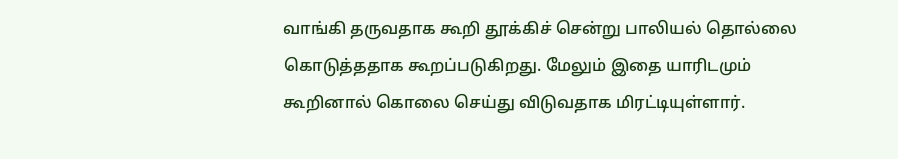வாங்கி தருவதாக கூறி தூக்கிச் சென்று பாலியல் தொல்லை கொடுத்ததாக கூறப்படுகிறது. மேலும் இதை யாரிடமும் கூறினால் கொலை செய்து விடுவதாக மிரட்டியுள்ளார்.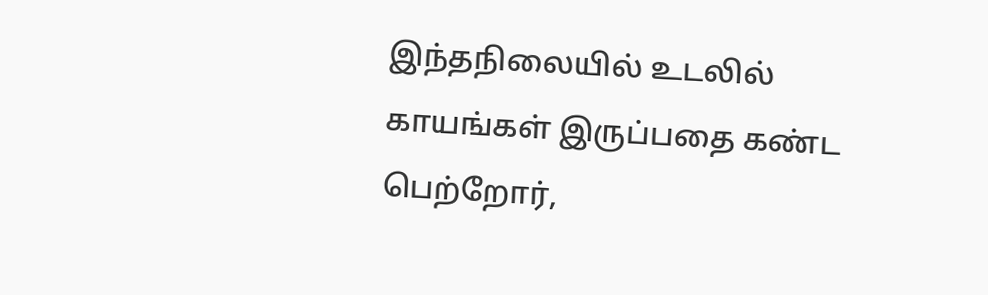இந்தநிலையில் உடலில் காயங்கள் இருப்பதை கண்ட பெற்றோர்,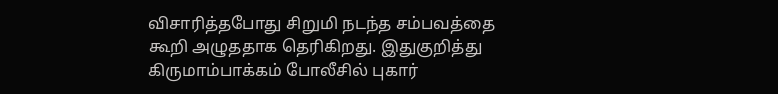விசாரித்தபோது சிறுமி நடந்த சம்பவத்தை கூறி அழுததாக தெரிகிறது. இதுகுறித்து கிருமாம்பாக்கம் போலீசில் புகார்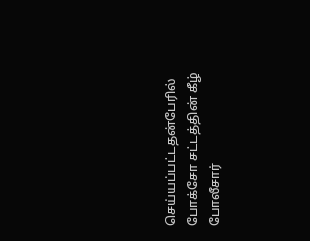செய்யப்பட்டதன்பேரில் போக்சோ சட்டத்தின் கீழ் போலீசார்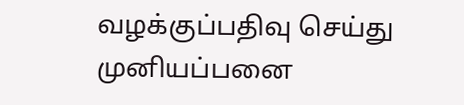வழக்குப்பதிவு செய்து முனியப்பனை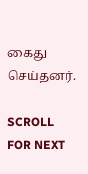கைது செய்தனர்.

SCROLL FOR NEXT